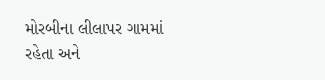મોરબીના લીલાપર ગામમાં રહેતા અને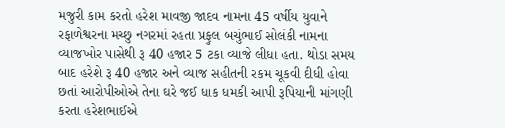મજુરી કામ કરતો હરેશ માવજી જાદવ નામના 45 વર્ષીય યુવાને રફાળેશ્વરના મચ્છુ નગરમાં રહતા પ્રફુલ બચુંભાઈ સોલંકી નામના વ્યાજખોર પાસેથી રૂ 40 હજાર 5 ટકા વ્યાજે લીધા હતા. થોડા સમય બાદ હરેશે રૂ 40 હજાર અને વ્યાજ સહીતની રકમ ચૂકવી દીધી હોવા છતાં આરોપીઓએ તેના ઘરે જઈ ધાક ધમકી આપી રૂપિયાની માંગણી કરતા હરેશભાઈએ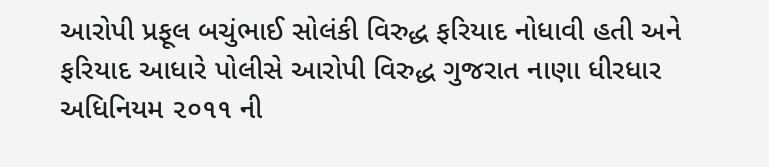આરોપી પ્રફૂલ બચુંભાઈ સોલંકી વિરુદ્ધ ફરિયાદ નોધાવી હતી અને ફરિયાદ આધારે પોલીસે આરોપી વિરુદ્ધ ગુજરાત નાણા ધીરધાર અધિનિયમ ૨૦૧૧ ની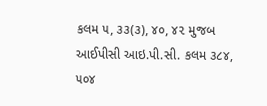કલમ ૫, ૩૩(૩), ૪૦, ૪૨ મુજબ આઈપીસી આઇ.પી.સી. કલમ ૩૮૪, ૫૦૪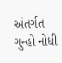અંતર્ગત ગુન્હો નોધી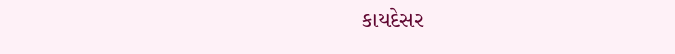કાયદેસર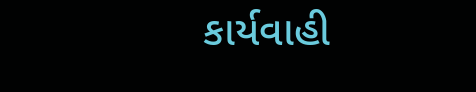કાર્યવાહી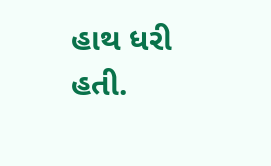હાથ ધરી હતી.